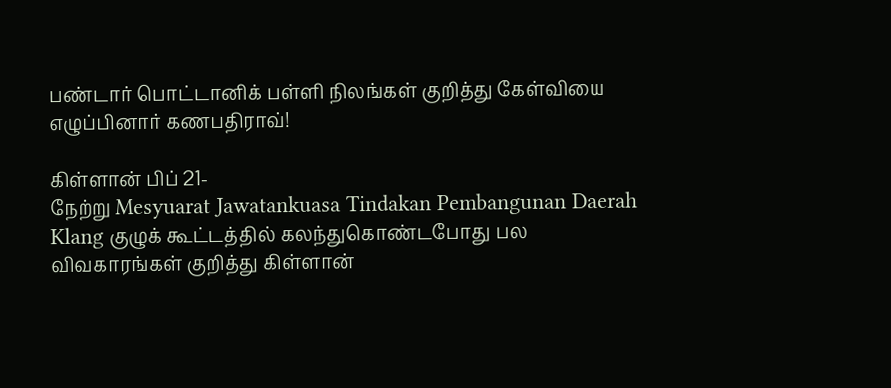பண்டார் பொட்டானிக் பள்ளி நிலங்கள் குறித்து கேள்வியை எழுப்பினார் கணபதிராவ்!

கிள்ளான் பிப் 21-
நேற்று Mesyuarat Jawatankuasa Tindakan Pembangunan Daerah Klang குழுக் கூட்டத்தில் கலந்துகொண்டபோது பல விவகாரங்கள் குறித்து கிள்ளான்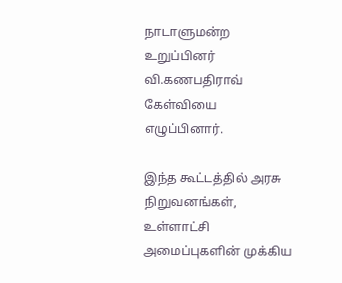நாடாளுமன்ற உறுப்பினர் வி.கணபதிராவ் கேள்வியை எழுப்பினார்.

இந்த கூட்டத்தில் அரசு நிறுவனங்கள், உள்ளாட்சி அமைப்புகளின் முக்கிய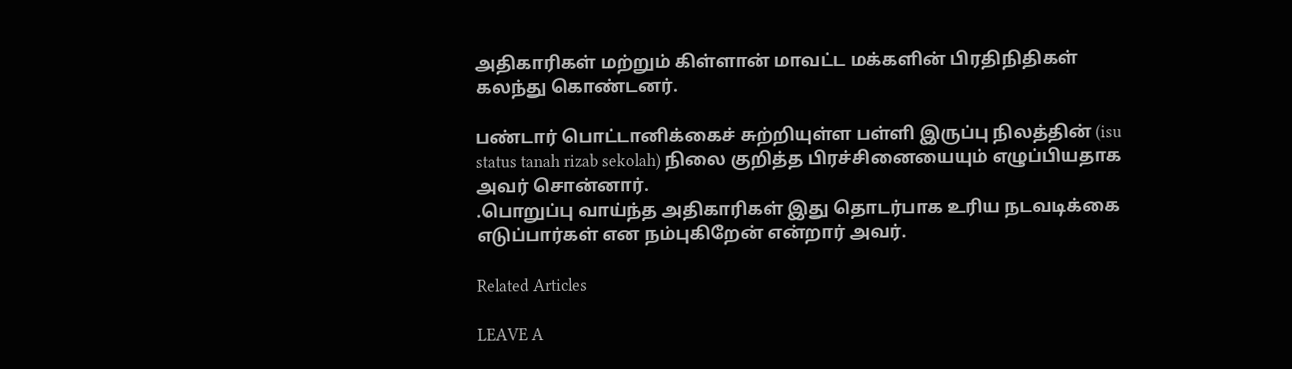அதிகாரிகள் மற்றும் கிள்ளான் மாவட்ட மக்களின் பிரதிநிதிகள் கலந்து கொண்டனர்.

பண்டார் பொட்டானிக்கைச் சுற்றியுள்ள பள்ளி இருப்பு நிலத்தின் (isu status tanah rizab sekolah) நிலை குறித்த பிரச்சினையையும் எழுப்பியதாக அவர் சொன்னார்.
.பொறுப்பு வாய்ந்த அதிகாரிகள் இது தொடர்பாக உரிய நடவடிக்கை எடுப்பார்கள் என நம்புகிறேன் என்றார் அவர்.

Related Articles

LEAVE A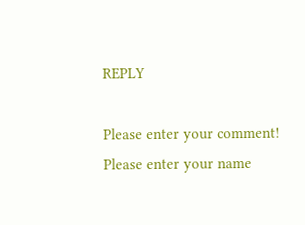REPLY

Please enter your comment!
Please enter your name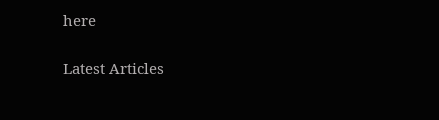here

Latest Articles